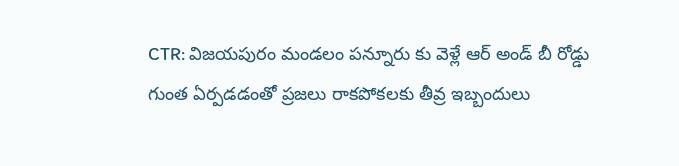CTR: విజయపురం మండలం పన్నూరు కు వెళ్లే ఆర్ అండ్ బీ రోడ్డు గుంత ఏర్పడడంతో ప్రజలు రాకపోకలకు తీవ్ర ఇబ్బందులు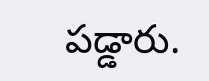పడ్డారు.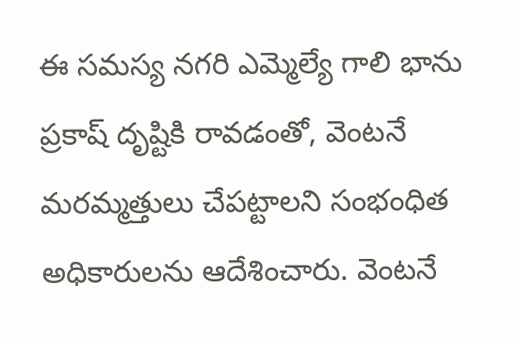ఈ సమస్య నగరి ఎమ్మెల్యే గాలి భాను ప్రకాష్ దృష్టికి రావడంతో, వెంటనే మరమ్మత్తులు చేపట్టాలని సంభంధిత అధికారులను ఆదేశించారు. వెంటనే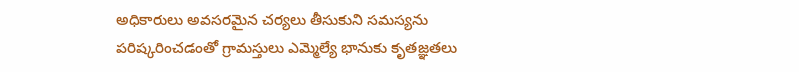అధికారులు అవసరమైన చర్యలు తీసుకుని సమస్యను పరిష్కరించడంతో గ్రామస్తులు ఎమ్మెల్యే భానుకు కృతజ్ఞతలు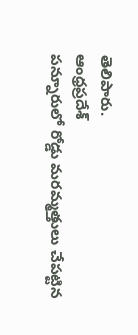తెలిపారు.
ఆంధ్రప్రదేశ్
పన్నూరులో రోడ్డు మరమ్మత్తులు చేపట్టిన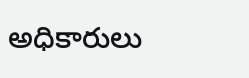అధికారులు